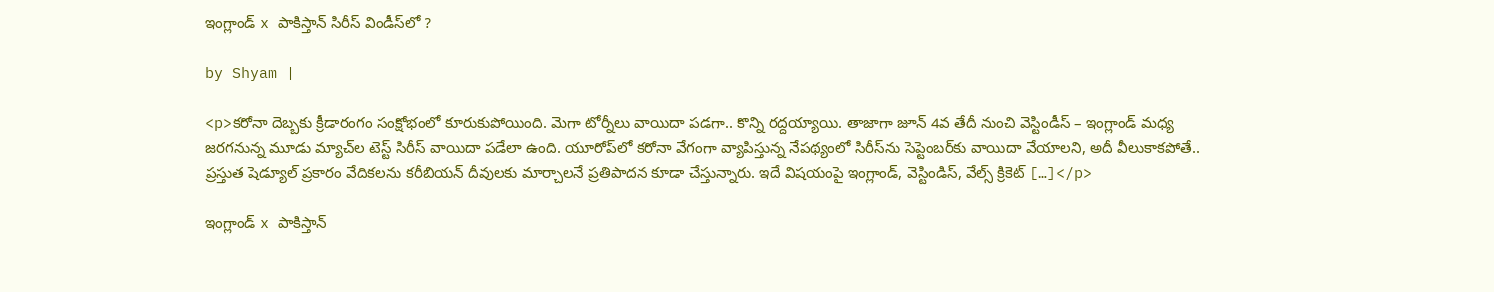ఇంగ్లాండ్ x పాకిస్తాన్ సిరీస్ విండీస్‌లో ?

by Shyam |

<p>కరోనా దెబ్బకు క్రీడారంగం సంక్షోభంలో కూరుకుపోయింది. మెగా టోర్నీలు వాయిదా పడగా.. కొన్ని రద్దయ్యాయి. తాజాగా జూన్ 4వ తేదీ నుంచి వెస్టిండీస్ – ఇంగ్లాండ్ మధ్య జరగనున్న మూడు మ్యాచ్‌ల టెస్ట్ సిరీస్ వాయిదా పడేలా ఉంది. యూరోప్‌లో కరోనా వేగంగా వ్యాపిస్తున్న నేపథ్యంలో సిరీస్‌ను సెప్టెంబర్‌కు వాయిదా వేయాలని, అదీ వీలుకాకపోతే.. ప్రస్తుత షెడ్యూల్ ప్రకారం వేదికలను కరీబియన్ దీవులకు మార్చాలనే ప్రతిపాదన కూడా చేస్తున్నారు. ఇదే విషయంపై ఇంగ్లాండ్, వెస్టిండిస్, వేల్స్ క్రికెట్ […]</p>

ఇంగ్లాండ్ x పాకిస్తాన్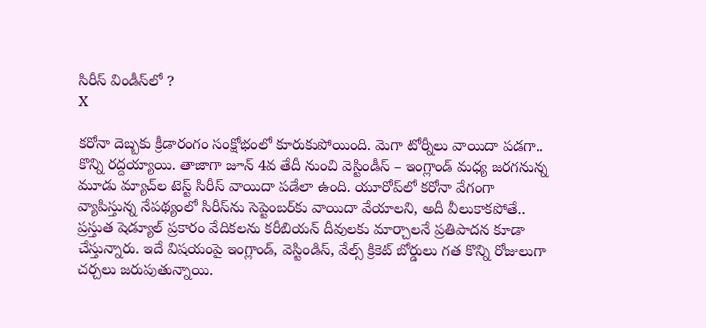సిరీస్ విండీస్‌లో ?
X

కరోనా దెబ్బకు క్రీడారంగం సంక్షోభంలో కూరుకుపోయింది. మెగా టోర్నీలు వాయిదా పడగా.. కొన్ని రద్దయ్యాయి. తాజాగా జూన్ 4వ తేదీ నుంచి వెస్టిండీస్ – ఇంగ్లాండ్ మధ్య జరగనున్న మూడు మ్యాచ్‌ల టెస్ట్ సిరీస్ వాయిదా పడేలా ఉంది. యూరోప్‌లో కరోనా వేగంగా వ్యాపిస్తున్న నేపథ్యంలో సిరీస్‌ను సెప్టెంబర్‌కు వాయిదా వేయాలని, అదీ వీలుకాకపోతే.. ప్రస్తుత షెడ్యూల్ ప్రకారం వేదికలను కరీబియన్ దీవులకు మార్చాలనే ప్రతిపాదన కూడా చేస్తున్నారు. ఇదే విషయంపై ఇంగ్లాండ్, వెస్టిండిస్, వేల్స్ క్రికెట్ బోర్డులు గత కొన్ని రోజులుగా చర్చలు జరుపుతున్నాయి.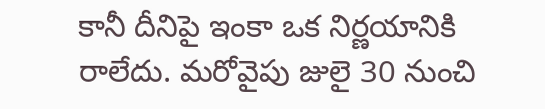కానీ దీనిపై ఇంకా ఒక నిర్ణయానికి రాలేదు. మరోవైపు జులై 30 నుంచి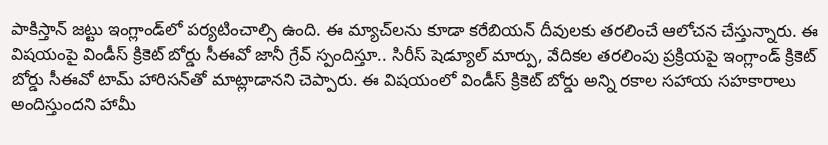పాకిస్తాన్ జట్టు ఇంగ్లాండ్‌లో పర్యటించాల్సి ఉంది. ఈ మ్యాచ్‌లను కూడా కరేబియన్‌ దీవులకు తరలించే ఆలోచన చేస్తున్నారు. ఈ విషయంపై విండీస్ క్రికెట్ బోర్డు సీఈవో జానీ గ్రేవ్ స్పందిస్తూ.. సిరీస్ షెడ్యూల్ మార్పు, వేదికల తరలింపు ప్రక్రియపై ఇంగ్లాండ్ క్రికెట్ బోర్డు సీఈవో టామ్ హారిసన్‌తో మాట్లాడానని చెప్పారు. ఈ విషయంలో విండీస్ క్రికెట్ బోర్డు అన్ని రకాల సహాయ సహకారాలు అందిస్తుందని హామీ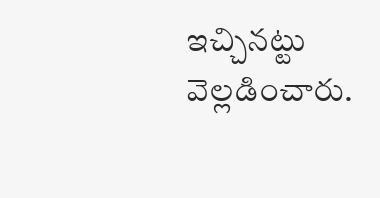ఇచ్చినట్టు వెల్లడించారు.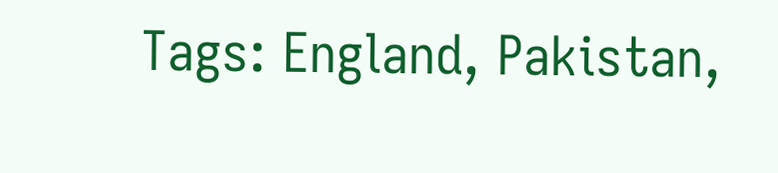Tags: England, Pakistan,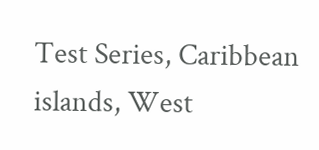Test Series, Caribbean islands, West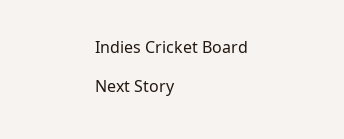Indies Cricket Board

Next Story